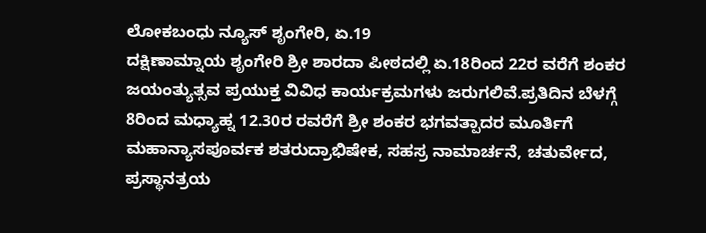ಲೋಕಬಂಧು ನ್ಯೂಸ್ ಶೃಂಗೇರಿ, ಏ.19
ದಕ್ಷಿಣಾಮ್ನಾಯ ಶೃಂಗೇರಿ ಶ್ರೀ ಶಾರದಾ ಪೀಠದಲ್ಲಿ ಏ.18ರಿಂದ 22ರ ವರೆಗೆ ಶಂಕರ ಜಯಂತ್ಯುತ್ಸವ ಪ್ರಯುಕ್ತ ವಿವಿಧ ಕಾರ್ಯಕ್ರಮಗಳು ಜರುಗಲಿವೆ.ಪ್ರತಿದಿನ ಬೆಳಗ್ಗೆ 8ರಿಂದ ಮಧ್ಯಾಹ್ನ 12.30ರ ರವರೆಗೆ ಶ್ರೀ ಶಂಕರ ಭಗವತ್ಪಾದರ ಮೂರ್ತಿಗೆ ಮಹಾನ್ಯಾಸಪೂರ್ವಕ ಶತರುದ್ರಾಭಿಷೇಕ, ಸಹಸ್ರ ನಾಮಾರ್ಚನೆ, ಚತುರ್ವೇದ, ಪ್ರಸ್ಥಾನತ್ರಯ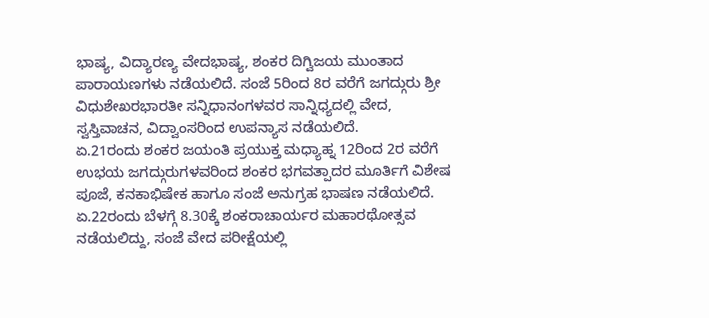ಭಾಷ್ಯ, ವಿದ್ಯಾರಣ್ಯ ವೇದಭಾಷ್ಯ, ಶಂಕರ ದಿಗ್ವಿಜಯ ಮುಂತಾದ ಪಾರಾಯಣಗಳು ನಡೆಯಲಿದೆ. ಸಂಜೆ 5ರಿಂದ 8ರ ವರೆಗೆ ಜಗದ್ಗುರು ಶ್ರೀ ವಿಧುಶೇಖರಭಾರತೀ ಸನ್ನಿಧಾನಂಗಳವರ ಸಾನ್ನಿಧ್ಯದಲ್ಲಿ ವೇದ, ಸ್ವಸ್ತಿವಾಚನ, ವಿದ್ವಾಂಸರಿಂದ ಉಪನ್ಯಾಸ ನಡೆಯಲಿದೆ.
ಏ.21ರಂದು ಶಂಕರ ಜಯಂತಿ ಪ್ರಯುಕ್ತ ಮಧ್ಯಾಹ್ನ 12ರಿಂದ 2ರ ವರೆಗೆ ಉಭಯ ಜಗದ್ಗುರುಗಳವರಿಂದ ಶಂಕರ ಭಗವತ್ಪಾದರ ಮೂರ್ತಿಗೆ ವಿಶೇಷ ಪೂಜೆ, ಕನಕಾಭಿಷೇಕ ಹಾಗೂ ಸಂಜೆ ಅನುಗ್ರಹ ಭಾಷಣ ನಡೆಯಲಿದೆ.
ಏ.22ರಂದು ಬೆಳಗ್ಗೆ 8.30ಕ್ಕೆ ಶಂಕರಾಚಾರ್ಯರ ಮಹಾರಥೋತ್ಸವ ನಡೆಯಲಿದ್ದು, ಸಂಜೆ ವೇದ ಪರೀಕ್ಷೆಯಲ್ಲಿ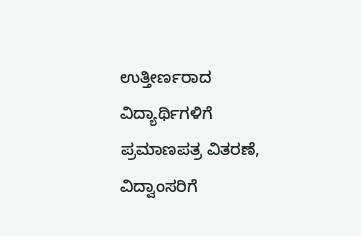ಉತ್ತೀರ್ಣರಾದ ವಿದ್ಯಾರ್ಥಿಗಳಿಗೆ ಪ್ರಮಾಣಪತ್ರ ವಿತರಣೆ, ವಿದ್ವಾಂಸರಿಗೆ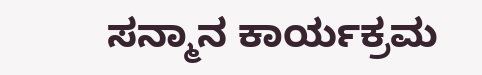ಸನ್ಮಾನ ಕಾರ್ಯಕ್ರಮ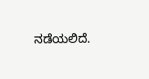ನಡೆಯಲಿದೆ.